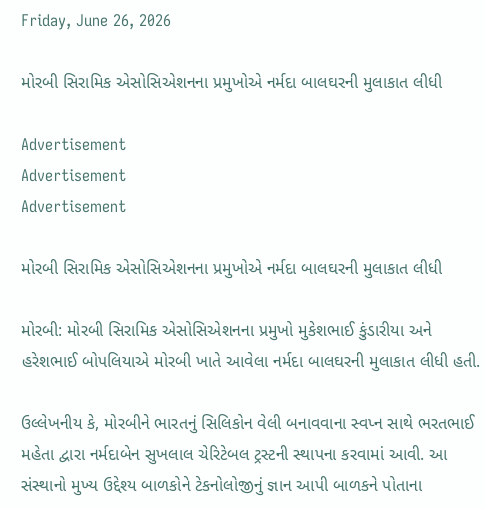Friday, June 26, 2026

મોરબી સિરામિક એસોસિએશનના પ્રમુખોએ નર્મદા બાલઘરની મુલાકાત લીધી

Advertisement
Advertisement
Advertisement

મોરબી સિરામિક એસોસિએશનના પ્રમુખોએ નર્મદા બાલઘરની મુલાકાત લીધી

મોરબી: મોરબી સિરામિક એસોસિએશનના પ્રમુખો મુકેશભાઈ કુંડારીયા અને હરેશભાઈ બોપલિયાએ મોરબી ખાતે આવેલા નર્મદા બાલઘરની મુલાકાત લીધી હતી.

ઉલ્લેખનીય કે, મોરબીને ભારતનું સિલિકોન વેલી બનાવવાના સ્વપ્ન સાથે ભરતભાઈ મહેતા દ્વારા નર્મદાબેન સુખલાલ ચેરિટેબલ ટ્રસ્ટની સ્થાપના કરવામાં આવી. આ સંસ્થાનો મુખ્ય ઉદ્દેશ્ય બાળકોને ટેકનોલોજીનું જ્ઞાન આપી બાળકને પોતાના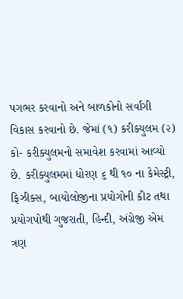પગભર કરવાનો અને બાળકોનો સર્વાંગી વિકાસ કરવાનો છે. જેમાં (૧) કરીક્યુલમ (૨) કો- કરીક્યુલમનો સમાવેશ કરવામાં આવ્યો છે. કરીક્યુલમમાં ધોરણ ૬ થી ૧૦ ના કેમેસ્ટ્રી, ફિઝીક્સ, બાયોલોજીના પ્રયોગોની કીટ તથા પ્રયોગપોથી ગુજરાતી, હિન્દી, અંગ્રેજી એમ ત્રણ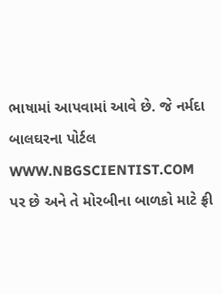ભાષામાં આપવામાં આવે છે. જે નર્મદા બાલઘરના પોર્ટલ WWW.NBGSCIENTIST.COM પર છે અને તે મોરબીના બાળકો માટે ફ્રી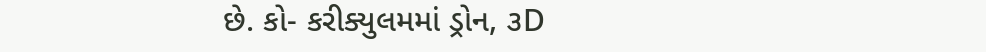છે. કો- કરીક્યુલમમાં ડ્રોન, ૩D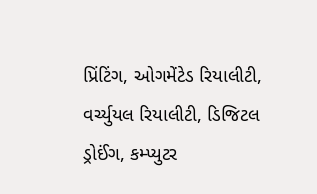પ્રિંટિંગ, ઓગમેંટેડ રિયાલીટી, વર્ચ્યુયલ રિયાલીટી, ડિજિટલ ડ્રોઈંગ, કમ્પ્યુટર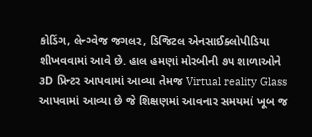કોડિંગ, લેન્ગ્વેજ જગલર, ડિજિટલ એનસાઈક્લોપીડિયા શીખવવામાં આવે છે. હાલ હમણાં મોરબીની ૭૫ શાળાઓને ૩D પ્રિન્ટર આપવામાં આવ્યા તેમજ Virtual reality Glass આપવામાં આવ્યા છે જે શિક્ષણમાં આવનાર સમયમાં ખૂબ જ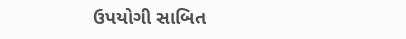ઉપયોગી સાબિત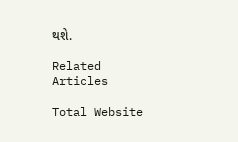થશે.

Related Articles

Total Website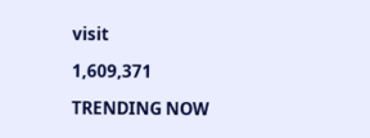visit

1,609,371

TRENDING NOW